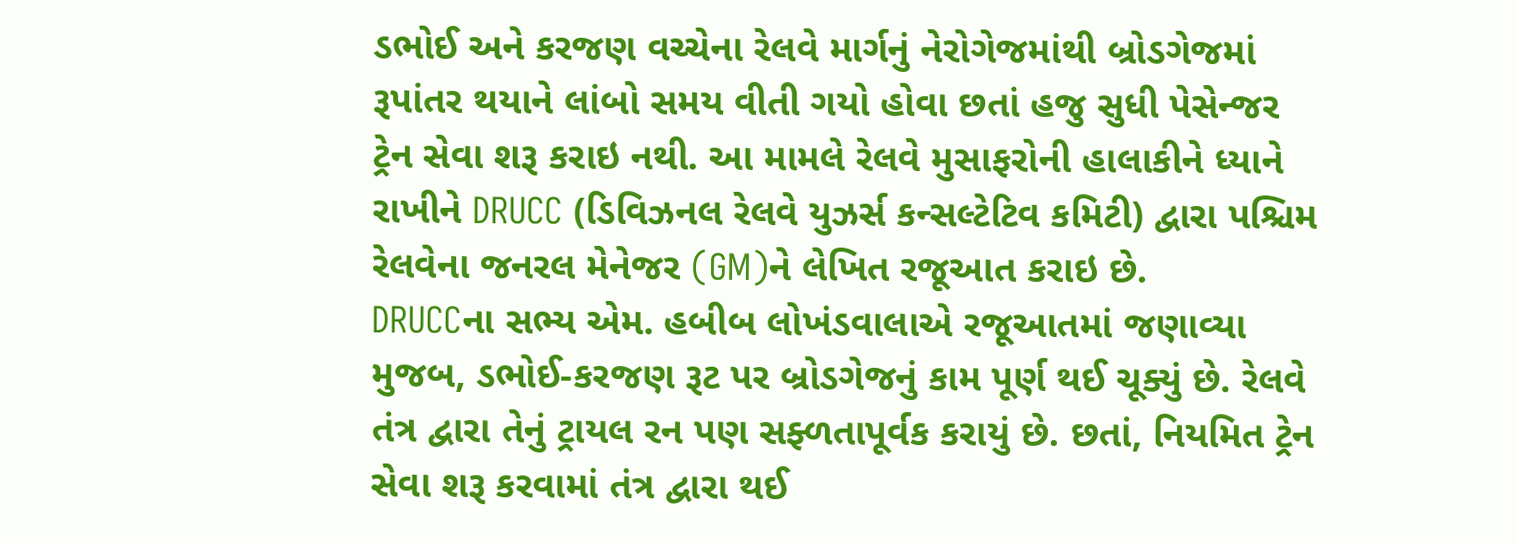ડભોઈ અને કરજણ વચ્ચેના રેલવે માર્ગનું નેરોગેજમાંથી બ્રોડગેજમાં રૂપાંતર થયાને લાંબો સમય વીતી ગયો હોવા છતાં હજુ સુધી પેસેન્જર ટ્રેન સેવા શરૂ કરાઇ નથી. આ મામલે રેલવે મુસાફરોની હાલાકીને ધ્યાને રાખીને DRUCC (ડિવિઝનલ રેલવે યુઝર્સ કન્સલ્ટેટિવ કમિટી) દ્વારા પશ્ચિમ રેલવેના જનરલ મેનેજર (GM)ને લેખિત રજૂઆત કરાઇ છે.
DRUCCના સભ્ય એમ. હબીબ લોખંડવાલાએ રજૂઆતમાં જણાવ્યા મુજબ, ડભોઈ-કરજણ રૂટ પર બ્રોડગેજનું કામ પૂર્ણ થઈ ચૂક્યું છે. રેલવે તંત્ર દ્વારા તેનું ટ્રાયલ રન પણ સફ્ળતાપૂર્વક કરાયું છે. છતાં, નિયમિત ટ્રેન સેવા શરૂ કરવામાં તંત્ર દ્વારા થઈ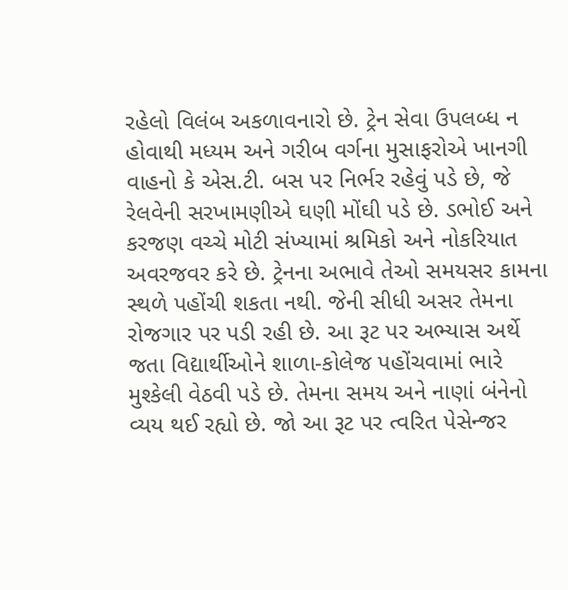રહેલો વિલંબ અકળાવનારો છે. ટ્રેન સેવા ઉપલબ્ધ ન હોવાથી મધ્યમ અને ગરીબ વર્ગના મુસાફરોએ ખાનગી વાહનો કે એસ.ટી. બસ પર નિર્ભર રહેવું પડે છે, જે રેલવેની સરખામણીએ ઘણી મોંઘી પડે છે. ડભોઈ અને કરજણ વચ્ચે મોટી સંખ્યામાં શ્રમિકો અને નોકરિયાત અવરજવર કરે છે. ટ્રેનના અભાવે તેઓ સમયસર કામના સ્થળે પહોંચી શકતા નથી. જેની સીધી અસર તેમના રોજગાર પર પડી રહી છે. આ રૂટ પર અભ્યાસ અર્થે જતા વિદ્યાર્થીઓને શાળા-કોલેજ પહોંચવામાં ભારે મુશ્કેલી વેઠવી પડે છે. તેમના સમય અને નાણાં બંનેનો વ્યય થઈ રહ્યો છે. જો આ રૂટ પર ત્વરિત પેસેન્જર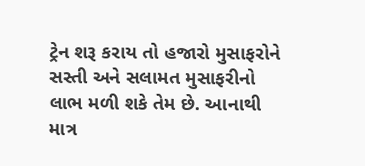ટ્રેન શરૂ કરાય તો હજારો મુસાફરોને સસ્તી અને સલામત મુસાફરીનો લાભ મળી શકે તેમ છે. આનાથી માત્ર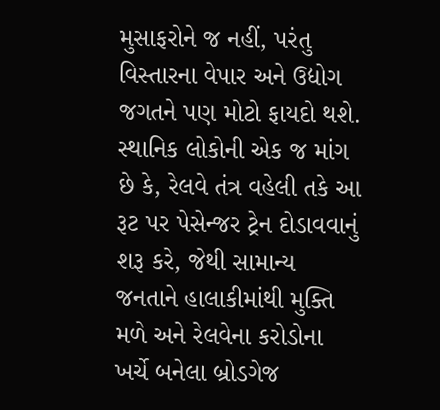મુસાફરોને જ નહીં, પરંતુ વિસ્તારના વેપાર અને ઉદ્યોગ જગતને પણ મોટો ફાયદો થશે. સ્થાનિક લોકોની એક જ માંગ છે કે, રેલવે તંત્ર વહેલી તકે આ રૂટ પર પેસેન્જર ટ્રેન દોડાવવાનું શરૂ કરે, જેથી સામાન્ય જનતાને હાલાકીમાંથી મુક્તિ મળે અને રેલવેના કરોડોના ખર્ચે બનેલા બ્રોડગેજ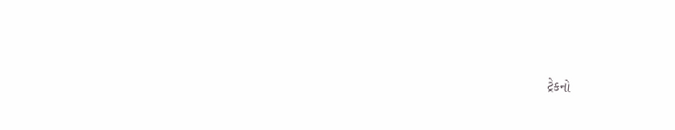ટ્રેકનો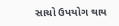સાચો ઉપયોગ થાય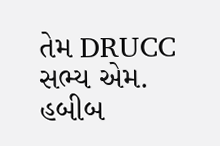તેમ DRUCC સભ્ય એમ. હબીબ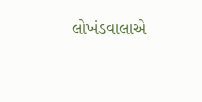લોખંડવાલાએ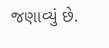જણાવ્યું છે.